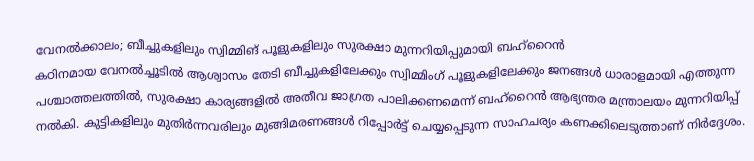വേനൽക്കാലം; ബീച്ചുകളിലും സ്വിമ്മിങ് പൂളുകളിലും സുരക്ഷാ മുന്നറിയിപ്പുമായി ബഹ്റൈൻ
കഠിനമായ വേനൽച്ചൂടിൽ ആശ്വാസം തേടി ബീച്ചുകളിലേക്കും സ്വിമ്മിംഗ് പൂളുകളിലേക്കും ജനങ്ങൾ ധാരാളമായി എത്തുന്ന പശ്ചാത്തലത്തിൽ, സുരക്ഷാ കാര്യങ്ങളിൽ അതീവ ജാഗ്രത പാലിക്കണമെന്ന് ബഹ്റൈൻ ആഭ്യന്തര മന്ത്രാലയം മുന്നറിയിപ്പ് നൽകി. കുട്ടികളിലും മുതിർന്നവരിലും മുങ്ങിമരണങ്ങൾ റിപ്പോർട്ട് ചെയ്യപ്പെടുന്ന സാഹചര്യം കണക്കിലെടുത്താണ് നിർദ്ദേശം.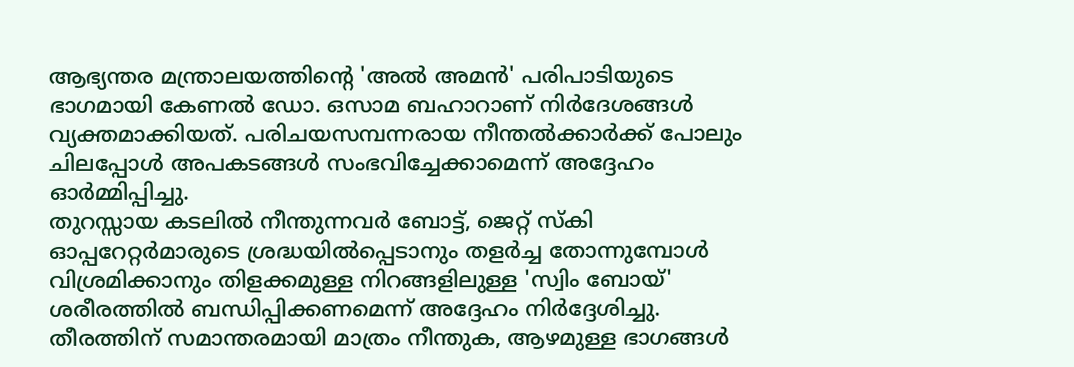ആഭ്യന്തര മന്ത്രാലയത്തിന്റെ 'അൽ അമൻ' പരിപാടിയുടെ ഭാഗമായി കേണൽ ഡോ. ഒസാമ ബഹാറാണ് നിർദേശങ്ങൾ വ്യക്തമാക്കിയത്. പരിചയസമ്പന്നരായ നീന്തൽക്കാർക്ക് പോലും ചിലപ്പോൾ അപകടങ്ങൾ സംഭവിച്ചേക്കാമെന്ന് അദ്ദേഹം ഓർമ്മിപ്പിച്ചു.
തുറസ്സായ കടലിൽ നീന്തുന്നവർ ബോട്ട്, ജെറ്റ് സ്കി ഓപ്പറേറ്റർമാരുടെ ശ്രദ്ധയിൽപ്പെടാനും തളർച്ച തോന്നുമ്പോൾ വിശ്രമിക്കാനും തിളക്കമുള്ള നിറങ്ങളിലുള്ള 'സ്വിം ബോയ്' ശരീരത്തിൽ ബന്ധിപ്പിക്കണമെന്ന് അദ്ദേഹം നിർദ്ദേശിച്ചു. തീരത്തിന് സമാന്തരമായി മാത്രം നീന്തുക, ആഴമുള്ള ഭാഗങ്ങൾ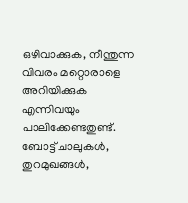ഒഴിവാക്കുക, നീന്തുന്ന വിവരം മറ്റൊരാളെ അറിയിക്കുക എന്നിവയും പാലിക്കേണ്ടതുണ്ട്. ബോട്ട് ചാലുകൾ, തുറമുഖങ്ങൾ,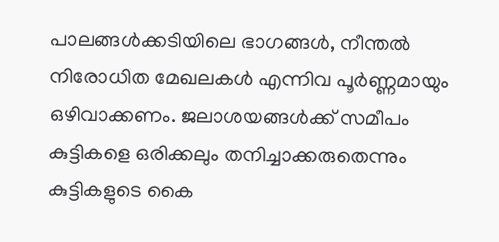പാലങ്ങൾക്കടിയിലെ ഭാഗങ്ങൾ, നീന്തൽ നിരോധിത മേഖലകൾ എന്നിവ പൂർണ്ണമായും ഒഴിവാക്കണം. ജലാശയങ്ങൾക്ക് സമീപം കുട്ടികളെ ഒരിക്കലും തനിച്ചാക്കരുതെന്നും കുട്ടികളുടെ കൈ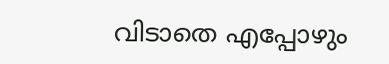വിടാതെ എപ്പോഴും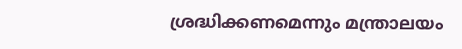ശ്രദ്ധിക്കണമെന്നും മന്ത്രാലയം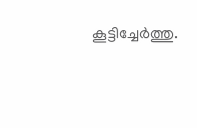കൂട്ടിച്ചേർത്തു.